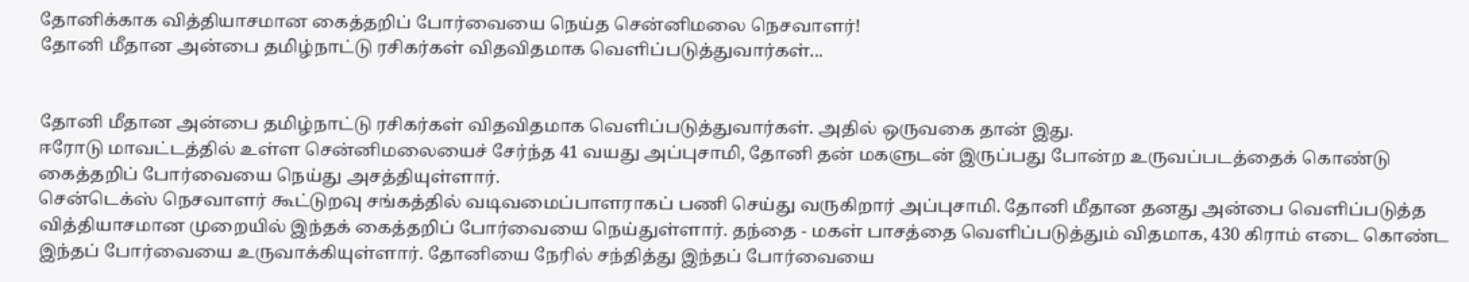தோனிக்காக வித்தியாசமான கைத்தறிப் போர்வையை நெய்த சென்னிமலை நெசவாளர்!
தோனி மீதான அன்பை தமிழ்நாட்டு ரசிகர்கள் விதவிதமாக வெளிப்படுத்துவார்கள்...


தோனி மீதான அன்பை தமிழ்நாட்டு ரசிகர்கள் விதவிதமாக வெளிப்படுத்துவார்கள். அதில் ஒருவகை தான் இது.
ஈரோடு மாவட்டத்தில் உள்ள சென்னிமலையைச் சேர்ந்த 41 வயது அப்புசாமி, தோனி தன் மகளுடன் இருப்பது போன்ற உருவப்படத்தைக் கொண்டு கைத்தறிப் போர்வையை நெய்து அசத்தியுள்ளார்.
சென்டெக்ஸ் நெசவாளர் கூட்டுறவு சங்கத்தில் வடிவமைப்பாளராகப் பணி செய்து வருகிறார் அப்புசாமி. தோனி மீதான தனது அன்பை வெளிப்படுத்த வித்தியாசமான முறையில் இந்தக் கைத்தறிப் போர்வையை நெய்துள்ளார். தந்தை - மகள் பாசத்தை வெளிப்படுத்தும் விதமாக, 430 கிராம் எடை கொண்ட இந்தப் போர்வையை உருவாக்கியுள்ளார். தோனியை நேரில் சந்தித்து இந்தப் போர்வையை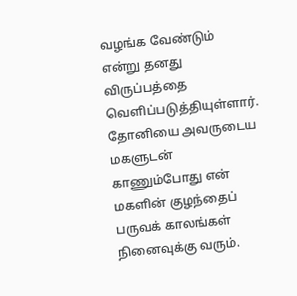வழங்க வேண்டும் என்று தனது விருப்பத்தை வெளிப்படுத்தியுள்ளார். தோனியை அவருடைய மகளுடன் காணும்போது என் மகளின் குழந்தைப் பருவக் காலங்கள் நினைவுக்கு வரும்.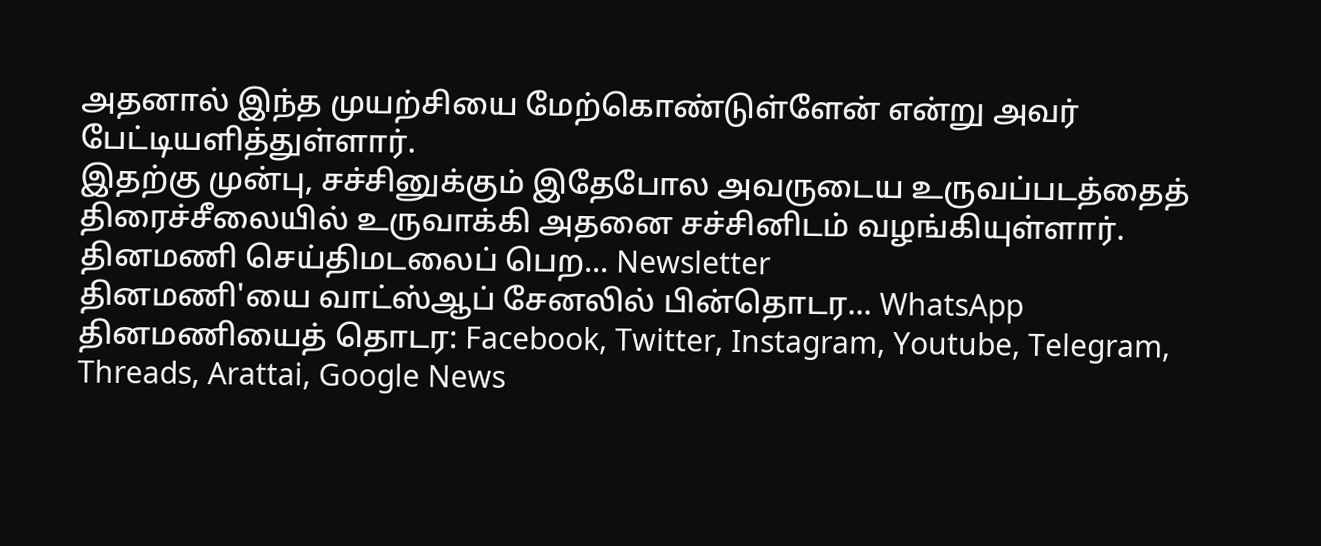அதனால் இந்த முயற்சியை மேற்கொண்டுள்ளேன் என்று அவர் பேட்டியளித்துள்ளார்.
இதற்கு முன்பு, சச்சினுக்கும் இதேபோல அவருடைய உருவப்படத்தைத் திரைச்சீலையில் உருவாக்கி அதனை சச்சினிடம் வழங்கியுள்ளார்.
தினமணி செய்திமடலைப் பெற... Newsletter
தினமணி'யை வாட்ஸ்ஆப் சேனலில் பின்தொடர... WhatsApp
தினமணியைத் தொடர: Facebook, Twitter, Instagram, Youtube, Telegram, Threads, Arattai, Google News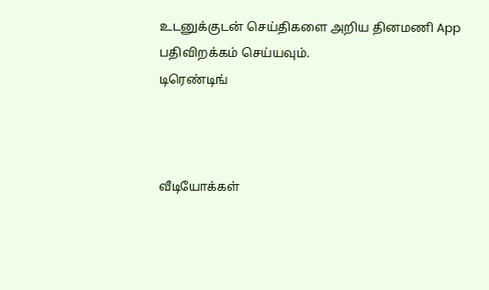உடனுக்குடன் செய்திகளை அறிய தினமணி App பதிவிறக்கம் செய்யவும்.
டிரெண்டிங்



வீடியோக்கள்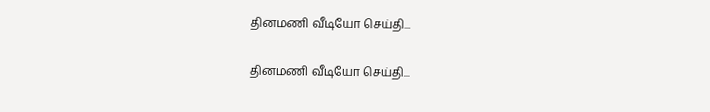தினமணி வீடியோ செய்தி...

தினமணி வீடியோ செய்தி...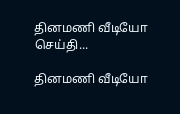தினமணி வீடியோ செய்தி...

தினமணி வீடியோ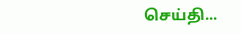செய்தி...